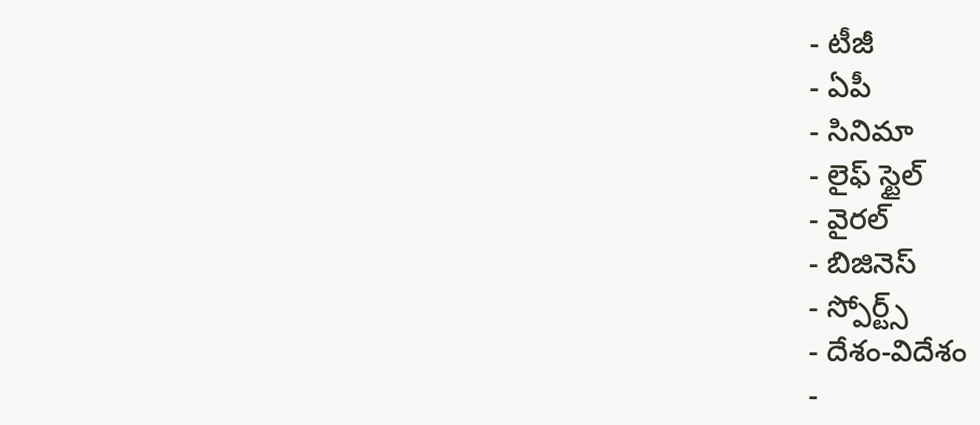- టీజీ
- ఏపీ
- సినిమా
- లైఫ్ స్టైల్
- వైరల్
- బిజినెస్
- స్పోర్ట్స్
- దేశం-విదేశం
-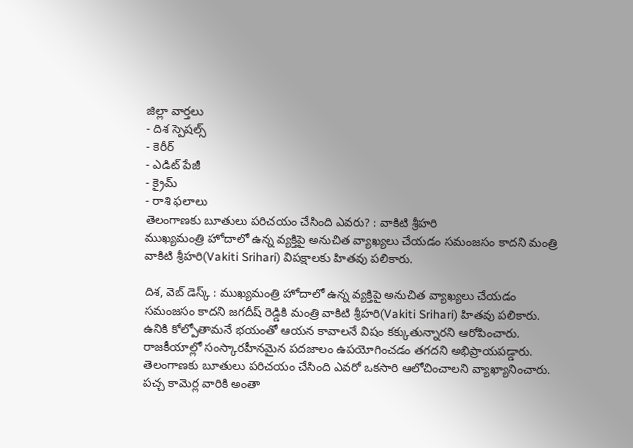జిల్లా వార్తలు
- దిశ స్పెషల్స్
- కెరీర్
- ఎడిట్ పేజీ
- క్రైమ్
- రాశి ఫలాలు
తెలంగాణకు బూతులు పరిచయం చేసింది ఎవరు? : వాకిటి శ్రీహరి
ముఖ్యమంత్రి హోదాలో ఉన్న వ్యక్తిపై అనుచిత వ్యాఖ్యలు చేయడం సమంజసం కాదని మంత్రి వాకిటి శ్రీహరి(Vakiti Srihari) విపక్షాలకు హితవు పలికారు.

దిశ, వెబ్ డెస్క్ : ముఖ్యమంత్రి హోదాలో ఉన్న వ్యక్తిపై అనుచిత వ్యాఖ్యలు చేయడం సమంజసం కాదని జగదీష్ రెడ్డికి మంత్రి వాకిటి శ్రీహరి(Vakiti Srihari) హితవు పలికారు. ఉనికి కోల్పోతామనే భయంతో ఆయన కావాలనే విషం కక్కుతున్నారని ఆరోపించారు. రాజకీయాల్లో సంస్కారహీనమైన పదజాలం ఉపయోగించడం తగదని అభిప్రాయపడ్డారు. తెలంగాణకు బూతులు పరిచయం చేసింది ఎవరో ఒకసారి ఆలోచించాలని వ్యాఖ్యానించారు. పచ్చ కామెర్ల వారికి అంతా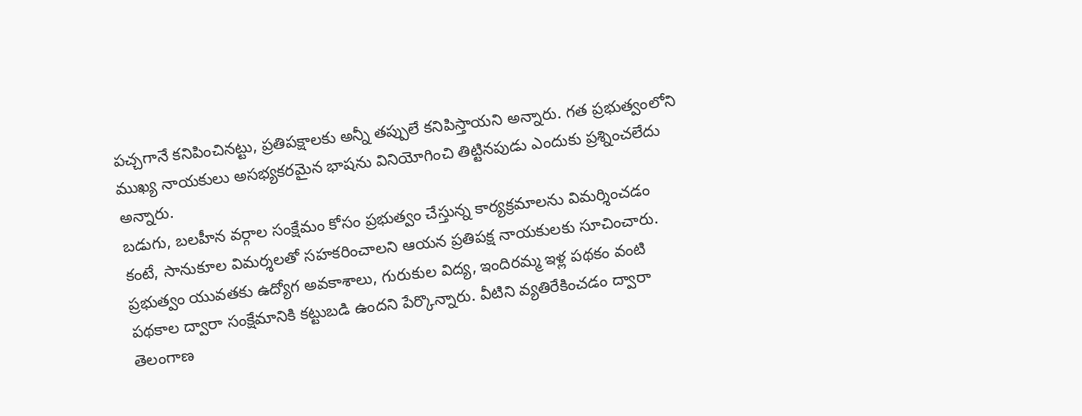పచ్చగానే కనిపించినట్టు, ప్రతిపక్షాలకు అన్నీ తప్పులే కనిపిస్తాయని అన్నారు. గత ప్రభుత్వంలోని ముఖ్య నాయకులు అసభ్యకరమైన భాషను వినియోగించి తిట్టినపుడు ఎందుకు ప్రశ్నించలేదు అన్నారు.
బడుగు, బలహీన వర్గాల సంక్షేమం కోసం ప్రభుత్వం చేస్తున్న కార్యక్రమాలను విమర్శించడం కంటే, సానుకూల విమర్శలతో సహకరించాలని ఆయన ప్రతిపక్ష నాయకులకు సూచించారు. ప్రభుత్వం యువతకు ఉద్యోగ అవకాశాలు, గురుకుల విద్య, ఇందిరమ్మ ఇళ్ల పథకం వంటి పథకాల ద్వారా సంక్షేమానికి కట్టుబడి ఉందని పేర్కొన్నారు. వీటిని వ్యతిరేకించడం ద్వారా తెలంగాణ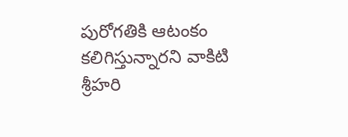పురోగతికి ఆటంకం కలిగిస్తున్నారని వాకిటి శ్రీహరి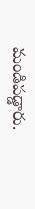మండిపడ్డారు.